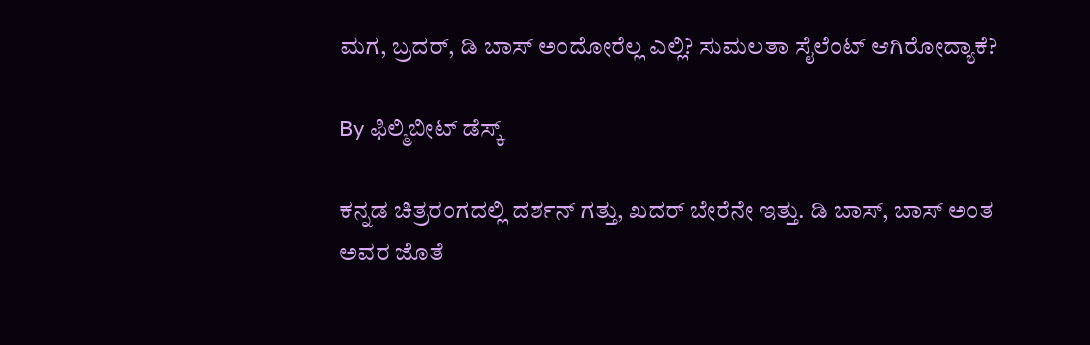ಮಗ, ಬ್ರದರ್, ಡಿ ಬಾಸ್ ಅಂದೋರೆಲ್ಲ ಎಲ್ಲಿ? ಸುಮಲತಾ ಸೈಲೆಂಟ್ ಆಗಿರೋದ್ಯಾಕೆ?

By ಫಿಲ್ಮಿಬೀಟ್ ಡೆಸ್ಕ್

ಕನ್ನಡ ಚಿತ್ರರಂಗದಲ್ಲಿ ದರ್ಶನ್ ಗತ್ತು, ಖದರ್ ಬೇರೆನೇ ಇತ್ತು. ಡಿ ಬಾಸ್, ಬಾಸ್ ಅಂತ ಅವರ ಜೊತೆ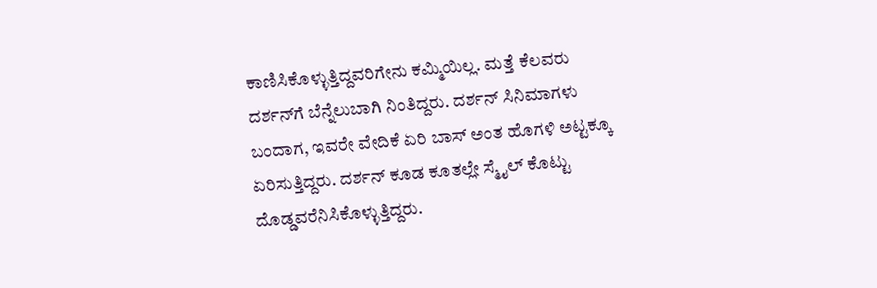ಕಾಣಿಸಿಕೊಳ್ಳುತ್ತಿದ್ದವರಿಗೇನು ಕಮ್ಮಿಯಿಲ್ಲ. ಮತ್ತೆ ಕೆಲವರು ದರ್ಶನ್‌ಗೆ ಬೆನ್ನೆಲುಬಾಗಿ ನಿಂತಿದ್ದರು. ದರ್ಶನ್ ಸಿನಿಮಾಗಳು ಬಂದಾಗ, ಇವರೇ ವೇದಿಕೆ ಏರಿ ಬಾಸ್ ಅಂತ ಹೊಗಳಿ ಅಟ್ಟಕ್ಕೂ ಏರಿಸುತ್ತಿದ್ದರು. ದರ್ಶನ್ ಕೂಡ ಕೂತಲ್ಲೇ ಸ್ಮೈಲ್ ಕೊಟ್ಟು ದೊಡ್ಡವರೆನಿಸಿಕೊಳ್ಳುತ್ತಿದ್ದರು.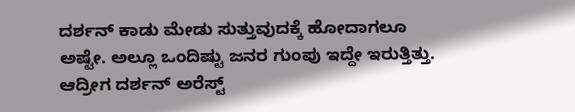ದರ್ಶನ್ ಕಾಡು ಮೇಡು ಸುತ್ತುವುದಕ್ಕೆ ಹೋದಾಗಲೂ ಅಷ್ಟೇ. ಅಲ್ಲೂ ಒಂದಿಷ್ಟು ಜನರ ಗುಂಪು ಇದ್ದೇ ಇರುತ್ತಿತ್ತು. ಆದ್ರೀಗ ದರ್ಶನ್ ಅರೆಸ್ಟ್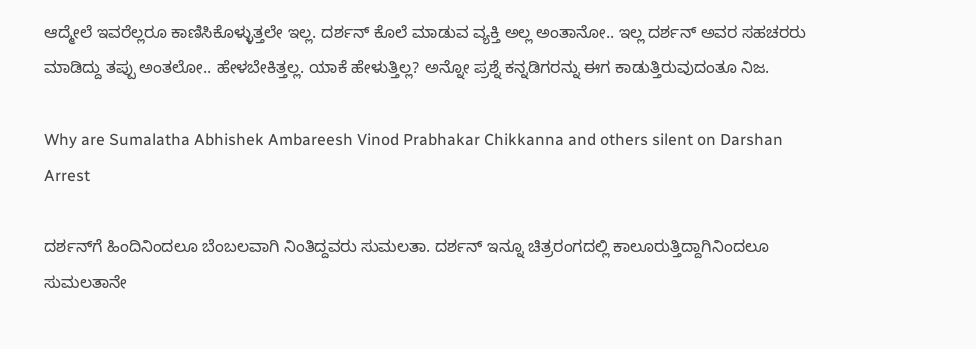ಆದ್ಮೇಲೆ ಇವರೆಲ್ಲರೂ ಕಾಣಿಸಿಕೊಳ್ಳುತ್ತಲೇ ಇಲ್ಲ. ದರ್ಶನ್ ಕೊಲೆ ಮಾಡುವ ವ್ಯಕ್ತಿ ಅಲ್ಲ ಅಂತಾನೋ.. ಇಲ್ಲ ದರ್ಶನ್ ಅವರ ಸಹಚರರು ಮಾಡಿದ್ದು ತಪ್ಪು ಅಂತಲೋ.. ಹೇಳಬೇಕಿತ್ತಲ್ಲ. ಯಾಕೆ ಹೇಳುತ್ತಿಲ್ಲ? ಅನ್ನೋ ಪ್ರಶ್ನೆ ಕನ್ನಡಿಗರನ್ನು ಈಗ ಕಾಡುತ್ತಿರುವುದಂತೂ ನಿಜ.

Why are Sumalatha Abhishek Ambareesh Vinod Prabhakar Chikkanna and others silent on Darshan Arrest

ದರ್ಶನ್‌ಗೆ ಹಿಂದಿನಿಂದಲೂ ಬೆಂಬಲವಾಗಿ ನಿಂತಿದ್ದವರು ಸುಮಲತಾ. ದರ್ಶನ್ ಇನ್ನೂ ಚಿತ್ರರಂಗದಲ್ಲಿ ಕಾಲೂರುತ್ತಿದ್ದಾಗಿನಿಂದಲೂ ಸುಮಲತಾನೇ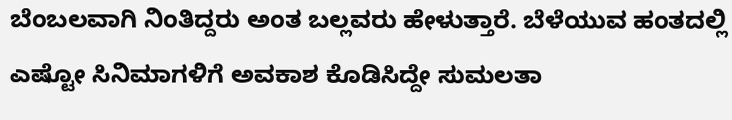ಬೆಂಬಲವಾಗಿ ನಿಂತಿದ್ದರು ಅಂತ ಬಲ್ಲವರು ಹೇಳುತ್ತಾರೆ. ಬೆಳೆಯುವ ಹಂತದಲ್ಲಿ ಎಷ್ಟೋ ಸಿನಿಮಾಗಳಿಗೆ ಅವಕಾಶ ಕೊಡಿಸಿದ್ದೇ ಸುಮಲತಾ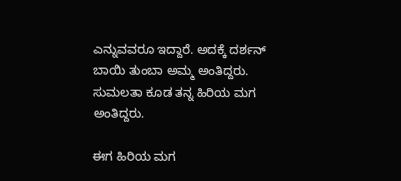ಎನ್ನುವವರೂ ಇದ್ದಾರೆ. ಅದಕ್ಕೆ ದರ್ಶನ್ ಬಾಯಿ ತುಂಬಾ ಅಮ್ಮ ಅಂತಿದ್ದರು. ಸುಮಲತಾ ಕೂಡ ತನ್ನ ಹಿರಿಯ ಮಗ ಅಂತಿದ್ದರು.

ಈಗ ಹಿರಿಯ ಮಗ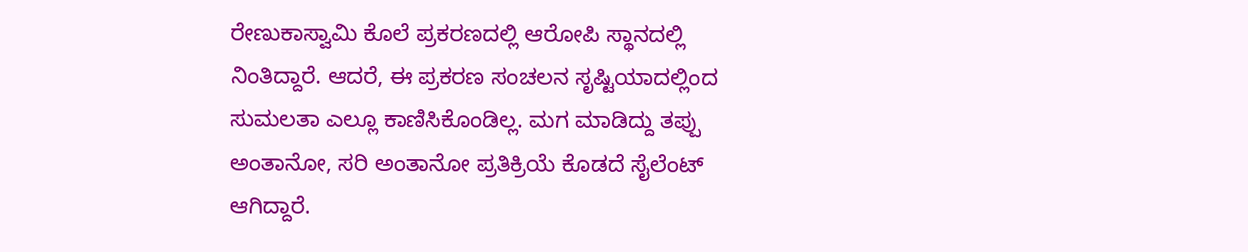ರೇಣುಕಾಸ್ವಾಮಿ ಕೊಲೆ ಪ್ರಕರಣದಲ್ಲಿ ಆರೋಪಿ ಸ್ಥಾನದಲ್ಲಿ ನಿಂತಿದ್ದಾರೆ. ಆದರೆ, ಈ ಪ್ರಕರಣ ಸಂಚಲನ ಸೃಷ್ಟಿಯಾದಲ್ಲಿಂದ ಸುಮಲತಾ ಎಲ್ಲೂ ಕಾಣಿಸಿಕೊಂಡಿಲ್ಲ. ಮಗ ಮಾಡಿದ್ದು ತಪ್ಪು ಅಂತಾನೋ, ಸರಿ ಅಂತಾನೋ ಪ್ರತಿಕ್ರಿಯೆ ಕೊಡದೆ ಸೈಲೆಂಟ್ ಆಗಿದ್ದಾರೆ.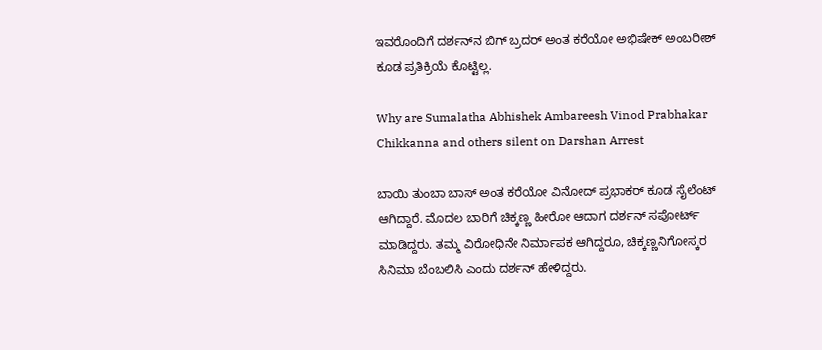ಇವರೊಂದಿಗೆ ದರ್ಶನ್‌ನ ಬಿಗ್ ಬ್ರದರ್ ಅಂತ ಕರೆಯೋ ಅಭಿಷೇಕ್ ಅಂಬರೀಶ್ ಕೂಡ ಪ್ರತಿಕ್ರಿಯೆ ಕೊಟ್ಟಿಲ್ಲ.

Why are Sumalatha Abhishek Ambareesh Vinod Prabhakar Chikkanna and others silent on Darshan Arrest

ಬಾಯಿ ತುಂಬಾ ಬಾಸ್ ಅಂತ ಕರೆಯೋ ವಿನೋದ್ ಪ್ರಭಾಕರ್ ಕೂಡ ಸೈಲೆಂಟ್ ಆಗಿದ್ದಾರೆ. ಮೊದಲ ಬಾರಿಗೆ ಚಿಕ್ಕಣ್ಣ ಹೀರೋ ಆದಾಗ ದರ್ಶನ್ ಸಪೋರ್ಟ್ ಮಾಡಿದ್ದರು. ತಮ್ಮ ವಿರೋಧಿನೇ ನಿರ್ಮಾಪಕ ಆಗಿದ್ದರೂ, ಚಿಕ್ಕಣ್ಣನಿಗೋಸ್ಕರ ಸಿನಿಮಾ ಬೆಂಬಲಿಸಿ ಎಂದು ದರ್ಶನ್ ಹೇಳಿದ್ದರು.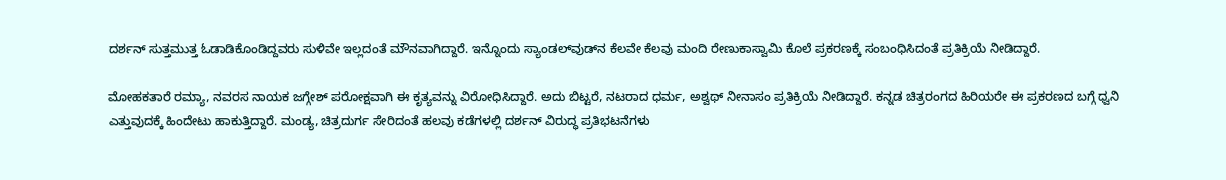ದರ್ಶನ್ ಸುತ್ತಮುತ್ತ ಓಡಾಡಿಕೊಂಡಿದ್ದವರು ಸುಳಿವೇ ಇಲ್ಲದಂತೆ ಮೌನವಾಗಿದ್ದಾರೆ. ಇನ್ನೊಂದು ಸ್ಯಾಂಡಲ್‌ವುಡ್‌ನ ಕೆಲವೇ ಕೆಲವು ಮಂದಿ ರೇಣುಕಾಸ್ವಾಮಿ ಕೊಲೆ ಪ್ರಕರಣಕ್ಕೆ ಸಂಬಂಧಿಸಿದಂತೆ ಪ್ರತಿಕ್ರಿಯೆ ನೀಡಿದ್ದಾರೆ.

ಮೋಹಕತಾರೆ ರಮ್ಯಾ, ನವರಸ ನಾಯಕ ಜಗ್ಗೇಶ್ ಪರೋಕ್ಷವಾಗಿ ಈ ಕೃತ್ಯವನ್ನು ವಿರೋಧಿಸಿದ್ದಾರೆ. ಅದು ಬಿಟ್ಟರೆ, ನಟರಾದ ಧರ್ಮ, ಅಶ್ವಥ್ ನೀನಾಸಂ ಪ್ರತಿಕ್ರಿಯೆ ನೀಡಿದ್ದಾರೆ. ಕನ್ನಡ ಚಿತ್ರರಂಗದ ಹಿರಿಯರೇ ಈ ಪ್ರಕರಣದ ಬಗ್ಗೆ ಧ್ವನಿ ಎತ್ತುವುದಕ್ಕೆ ಹಿಂದೇಟು ಹಾಕುತ್ತಿದ್ದಾರೆ. ಮಂಡ್ಯ, ಚಿತ್ರದುರ್ಗ ಸೇರಿದಂತೆ ಹಲವು ಕಡೆಗಳಲ್ಲಿ ದರ್ಶನ್ ವಿರುದ್ಧ ಪ್ರತಿಭಟನೆಗಳು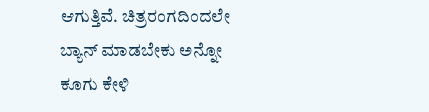ಆಗುತ್ತಿವೆ. ಚಿತ್ರರಂಗದಿಂದಲೇ ಬ್ಯಾನ್ ಮಾಡಬೇಕು ಅನ್ನೋ ಕೂಗು ಕೇಳಿ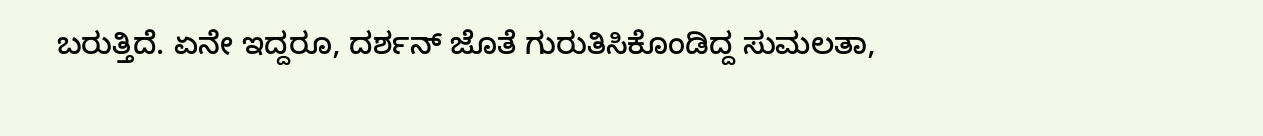ಬರುತ್ತಿದೆ. ಏನೇ ಇದ್ದರೂ, ದರ್ಶನ್ ಜೊತೆ ಗುರುತಿಸಿಕೊಂಡಿದ್ದ ಸುಮಲತಾ,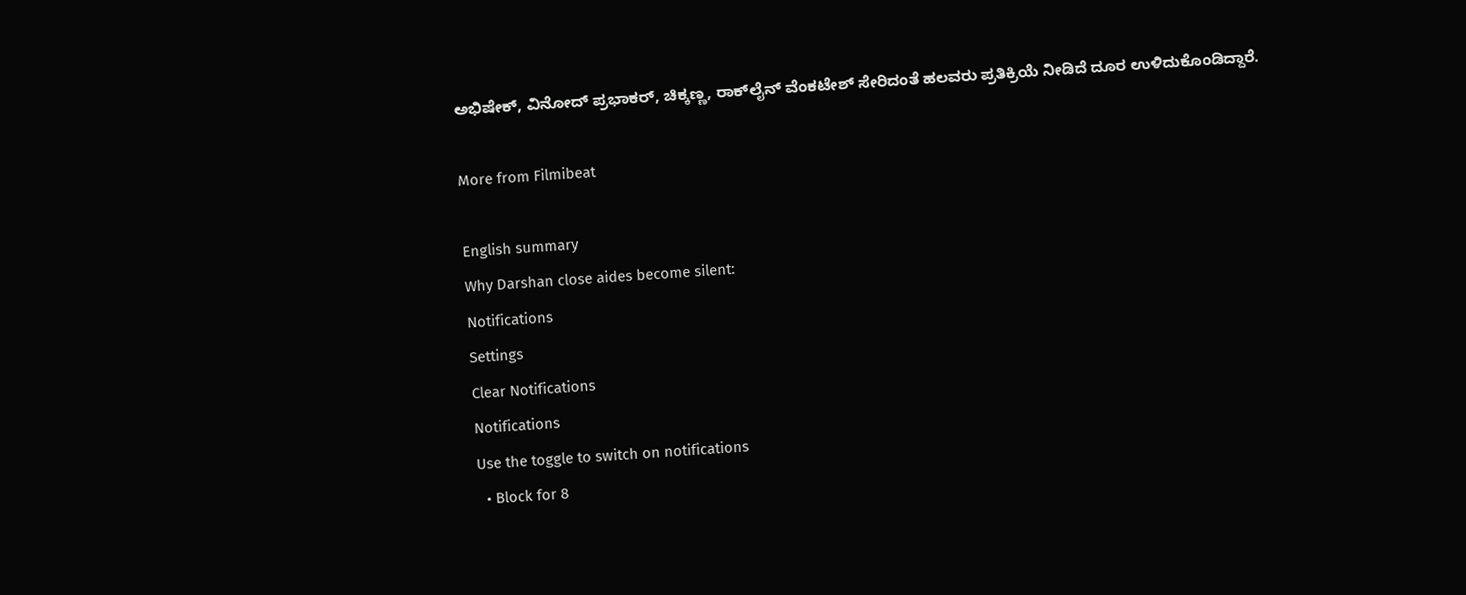ಅಭಿಷೇಕ್, ವಿನೋದ್ ಪ್ರಭಾಕರ್, ಚಿಕ್ಕಣ್ಣ, ರಾಕ್‌ಲೈನ್ ವೆಂಕಟೇಶ್ ಸೇರಿದಂತೆ ಹಲವರು ಪ್ರತಿಕ್ರಿಯೆ ನೀಡಿದೆ ದೂರ ಉಳಿದುಕೊಂಡಿದ್ದಾರೆ.

More from Filmibeat

English summary
Why Darshan close aides become silent:
Notifications
Settings
Clear Notifications
Notifications
Use the toggle to switch on notifications
  • Block for 8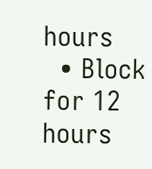hours
  • Block for 12 hours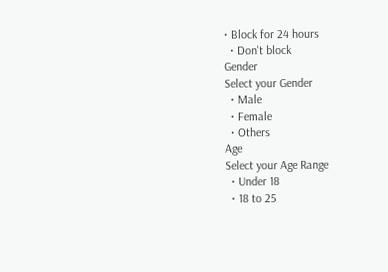• Block for 24 hours
  • Don't block
Gender
Select your Gender
  • Male
  • Female
  • Others
Age
Select your Age Range
  • Under 18
  • 18 to 25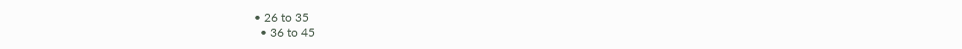• 26 to 35
  • 36 to 45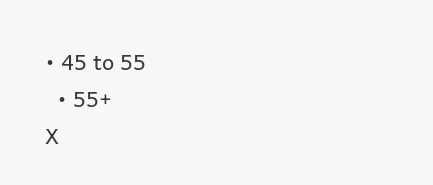• 45 to 55
  • 55+
X